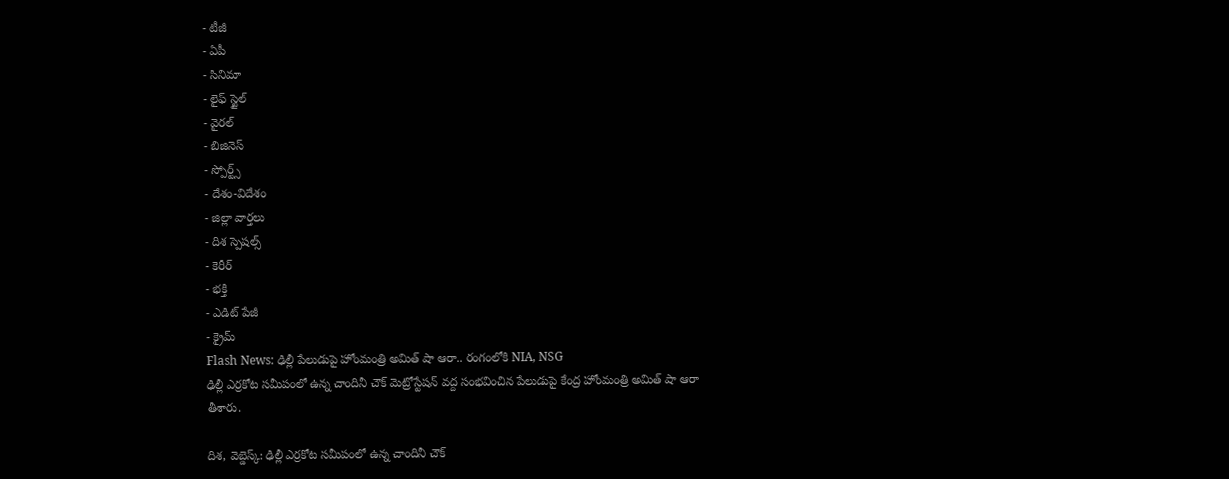- టీజీ
- ఏపీ
- సినిమా
- లైఫ్ స్టైల్
- వైరల్
- బిజినెస్
- స్పోర్ట్స్
- దేశం-విదేశం
- జిల్లా వార్తలు
- దిశ స్పెషల్స్
- కెరీర్
- భక్తి
- ఎడిట్ పేజీ
- క్రైమ్
Flash News: ఢిల్లీ పేలుడుపై హోంమంత్రి అమిత్ షా ఆరా.. రంగంలోకి NIA, NSG
ఢిల్లీ ఎర్రకోట సమీపంలో ఉన్న చాందినీ చౌక్ మెట్రోస్టేషన్ వద్ద సంభవించిన పేలుడుపై కేంద్ర హోంమంత్రి అమిత్ షా ఆరా తీశారు.

దిశ, వెబ్డెస్క్: ఢిల్లీ ఎర్రకోట సమీపంలో ఉన్న చాందినీ చౌక్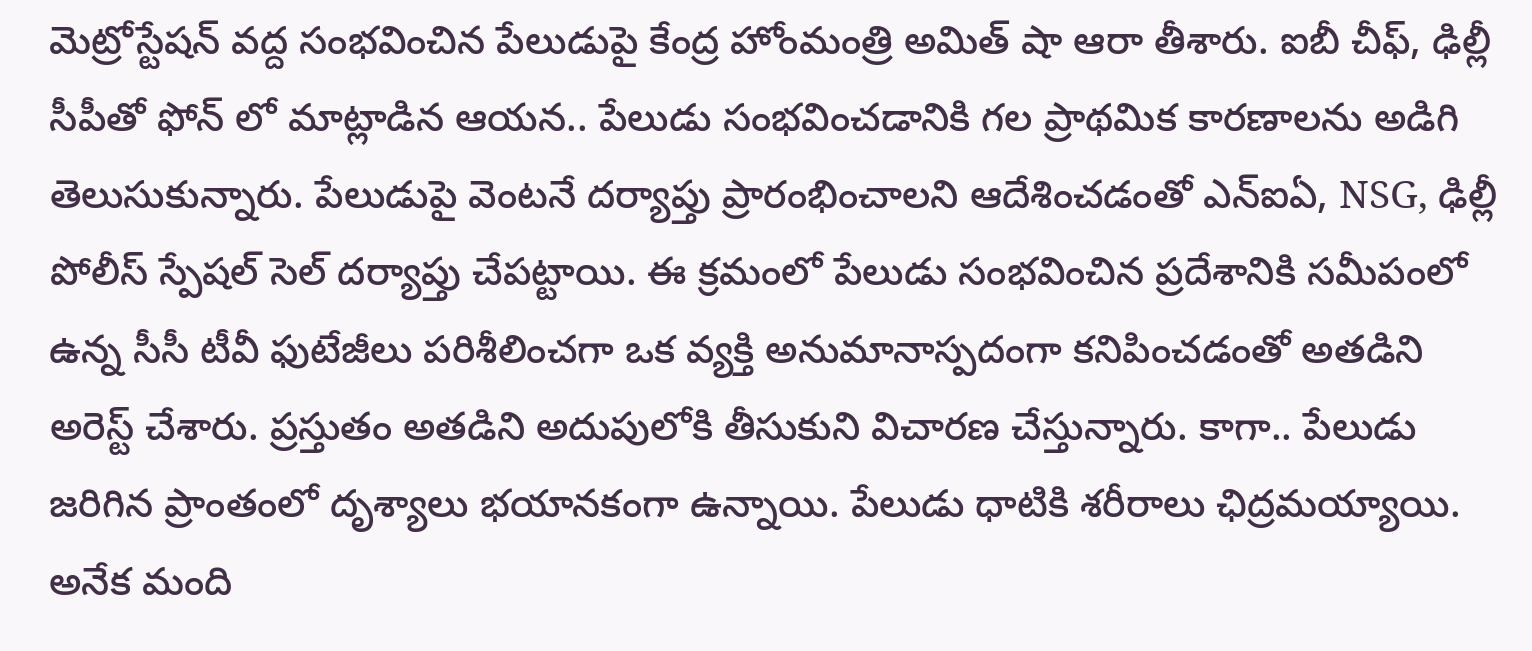మెట్రోస్టేషన్ వద్ద సంభవించిన పేలుడుపై కేంద్ర హోంమంత్రి అమిత్ షా ఆరా తీశారు. ఐబీ చీఫ్, ఢిల్లీ సీపీతో ఫోన్ లో మాట్లాడిన ఆయన.. పేలుడు సంభవించడానికి గల ప్రాథమిక కారణాలను అడిగి తెలుసుకున్నారు. పేలుడుపై వెంటనే దర్యాప్తు ప్రారంభించాలని ఆదేశించడంతో ఎన్ఐఏ, NSG, ఢిల్లీ పోలీస్ స్పేషల్ సెల్ దర్యాప్తు చేపట్టాయి. ఈ క్రమంలో పేలుడు సంభవించిన ప్రదేశానికి సమీపంలో ఉన్న సీసీ టీవీ ఫుటేజీలు పరిశీలించగా ఒక వ్యక్తి అనుమానాస్పదంగా కనిపించడంతో అతడిని అరెస్ట్ చేశారు. ప్రస్తుతం అతడిని అదుపులోకి తీసుకుని విచారణ చేస్తున్నారు. కాగా.. పేలుడు జరిగిన ప్రాంతంలో దృశ్యాలు భయానకంగా ఉన్నాయి. పేలుడు ధాటికి శరీరాలు ఛిద్రమయ్యాయి. అనేక మంది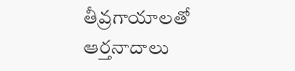తీవ్రగాయాలతో ఆర్తనాదాలు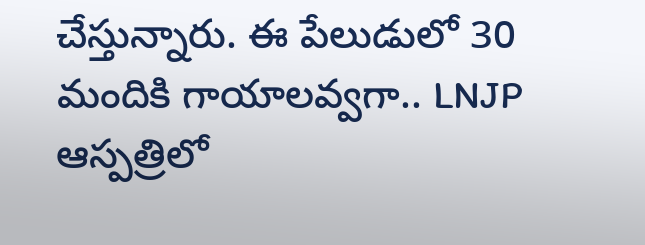చేస్తున్నారు. ఈ పేలుడులో 30 మందికి గాయాలవ్వగా.. LNJP ఆస్పత్రిలో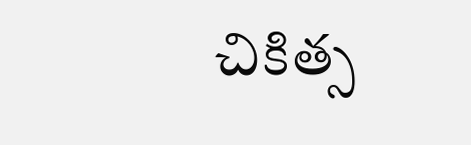చికిత్స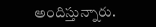అందిస్తున్నారు.